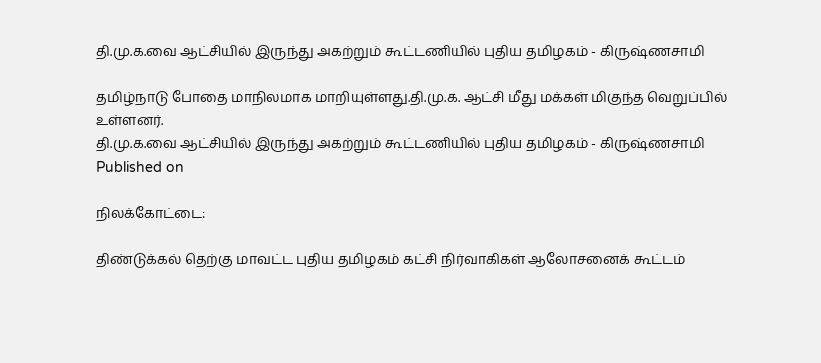தி.மு.க.வை ஆட்சியில் இருந்து அகற்றும் கூட்டணியில் புதிய தமிழகம் - கிருஷ்ணசாமி

தமிழ்நாடு போதை மாநிலமாக மாறியுள்ளது.தி.மு.க. ஆட்சி மீது மக்கள் மிகுந்த வெறுப்பில் உள்ளனர்.
தி.மு.க.வை ஆட்சியில் இருந்து அகற்றும் கூட்டணியில் புதிய தமிழகம் - கிருஷ்ணசாமி
Published on

நிலக்கோட்டை:

திண்டுக்கல் தெற்கு மாவட்ட புதிய தமிழகம் கட்சி நிர்வாகிகள் ஆலோசனைக் கூட்டம்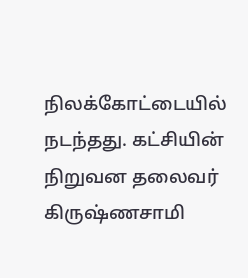நிலக்கோட்டையில் நடந்தது. கட்சியின் நிறுவன தலைவர் கிருஷ்ணசாமி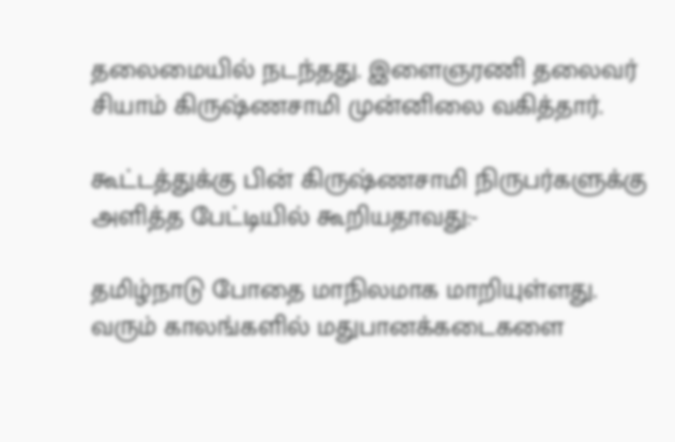தலைமையில் நடந்தது. இளைஞரணி தலைவர் சியாம் கிருஷ்ணசாமி முன்னிலை வகித்தார்.

கூட்டத்துக்கு பின் கிருஷ்ணசாமி நிருபர்களுக்கு அளித்த பேட்டியில் கூறியதாவது:-

தமிழ்நாடு போதை மாநிலமாக மாறியுள்ளது. வரும் காலங்களில் மதுபானக்கடைகளை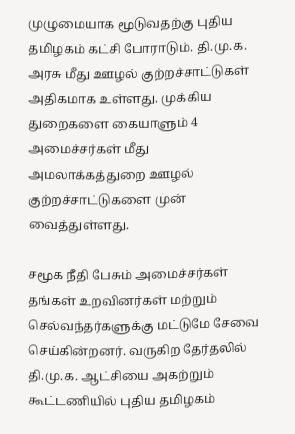முழுமையாக மூடுவதற்கு புதிய தமிழகம் கட்சி போராடும். தி.மு.க. அரசு மீது ஊழல் குற்றச்சாட்டுகள் அதிகமாக உள்ளது. முக்கிய துறைகளை கையாளும் 4 அமைச்சர்கள் மீது அமலாக்கத்துறை ஊழல் குற்றச்சாட்டுகளை முன் வைத்துள்ளது.

சமூக நீதி பேசும் அமைச்சர்கள் தங்கள் உறவினர்கள் மற்றும் செல்வந்தர்களுக்கு மட்டுமே சேவை செய்கின்றனர். வருகிற தேர்தலில் தி.மு.க. ஆட்சியை அகற்றும் கூட்டணியில் புதிய தமிழகம்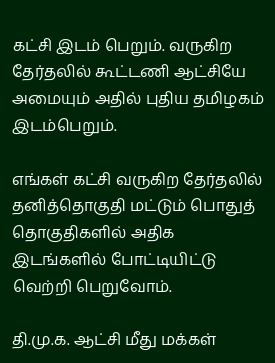கட்சி இடம் பெறும். வருகிற தேர்தலில் கூட்டணி ஆட்சியே அமையும் அதில் புதிய தமிழகம் இடம்பெறும்.

எங்கள் கட்சி வருகிற தேர்தலில் தனித்தொகுதி மட்டும் பொதுத் தொகுதிகளில் அதிக இடங்களில் போட்டியிட்டு வெற்றி பெறுவோம்.

தி.மு.க. ஆட்சி மீது மக்கள்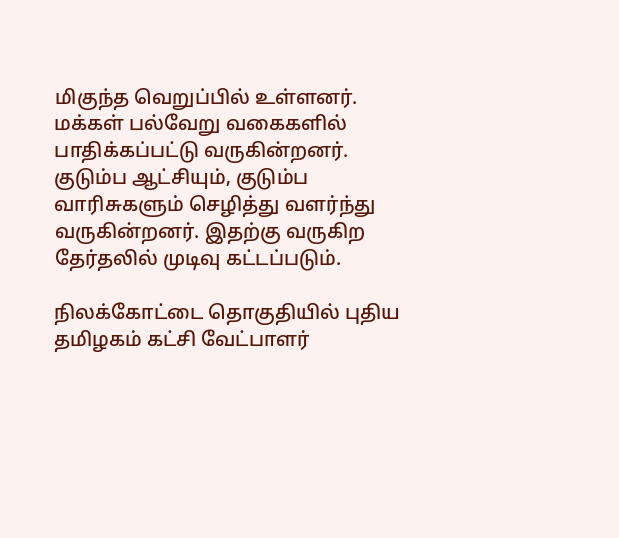மிகுந்த வெறுப்பில் உள்ளனர். மக்கள் பல்வேறு வகைகளில் பாதிக்கப்பட்டு வருகின்றனர். குடும்ப ஆட்சியும், குடும்ப வாரிசுகளும் செழித்து வளர்ந்து வருகின்றனர். இதற்கு வருகிற தேர்தலில் முடிவு கட்டப்படும்.

நிலக்கோட்டை தொகுதியில் புதிய தமிழகம் கட்சி வேட்பாளர்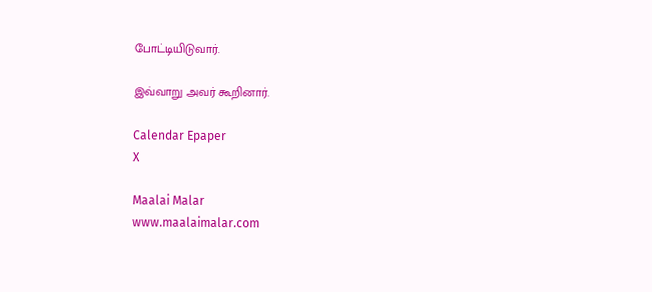போட்டியிடுவார்.

இவ்வாறு அவர் கூறினார்.

Calendar Epaper
X

Maalai Malar
www.maalaimalar.com